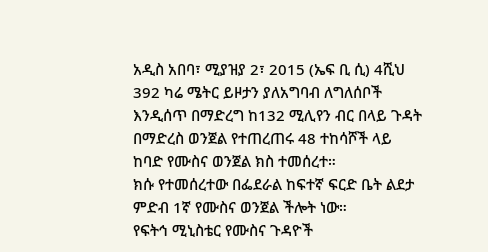አዲስ አበባ፣ ሚያዝያ 2፣ 2015 (ኤፍ ቢ ሲ) 4ሺህ 392 ካሬ ሜትር ይዞታን ያለአግባብ ለግለሰቦች እንዲሰጥ በማድረግ ከ132 ሚሊየን ብር በላይ ጉዳት በማድረስ ወንጀል የተጠረጠሩ 48 ተከሳሾች ላይ ከባድ የሙስና ወንጀል ክስ ተመሰረተ።
ክሱ የተመሰረተው በፌደራል ከፍተኛ ፍርድ ቤት ልደታ ምድብ 1ኛ የሙስና ወንጀል ችሎት ነው።
የፍትኅ ሚኒስቴር የሙስና ጉዳዮች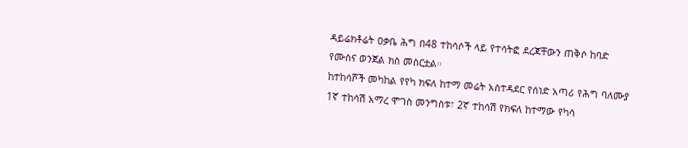ዳይሬክቶሬት ዐቃቤ ሕግ በ48 ተከሳሶች ላይ የተሳትፎ ደረጃቸውን ጠቅሶ ከባድ የሙስና ወንጀል ክስ መስርቷል።
ከተከሳሾች መካከል የየካ ክፍለ ከተማ መሬት አስተዳደር የሰነድ አጣሪ የሕግ ባለሙያ 1ኛ ተከሳሽ አማረ ሞገስ መንግስቱ፣ 2ኛ ተከሳሽ የክፍለ ከተማው የካሳ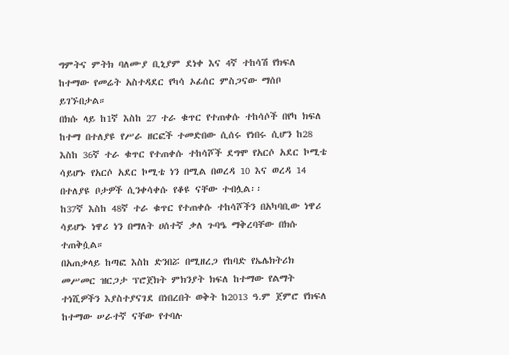ግምትና ምትክ ባለሙያ ቢኒያም ደነቀ እና 4ኛ ተከሳሽ የክፍለ ከተማው የመሬት አስተዳደር የካሳ ኦፊሰር ምስጋናው ማሰቦ ይገኙበታል።
በክሱ ላይ ከ1ኛ እስከ 27 ተራ ቁጥር የተጠቀሱ ተከሳሶች በየካ ክፍለ ከተማ በተለያዩ የሥራ ዘርፎች ተመድበው ሲሰሩ የነበሩ ሲሆን ከ28 እስከ 36ኛ ተራ ቁጥር የተጠቀሱ ተከሳሾች ደግሞ የአርሶ አደር ኮሚቴ ሳይሆኑ የአርሶ አደር ኮሚቴ ነን በሚል በወረዳ 10 እና ወረዳ 14 በተለያዩ ቦታዎች ሲንቀሳቀሱ የቆዩ ናቸው ተብሏል፡፡
ከ37ኛ እስከ 48ኛ ተራ ቁጥር የተጠቀሱ ተከሳሾችን በአካባቢው ነዋሪ ሳይሆኑ ነዋሪ ነን በማለት ሀሰተኛ ቃለ ጉባዔ ማቅረባቸው በክሱ ተጠቅሷል።
በአጠቃላይ ከጣፎ እስከ ድንበሯ በሚዘረጋ የከባድ የኤሌክትሪክ መሥመር ዝርጋታ ፕሮጀክት ምክንያት ክፍለ ከተማው የልማት ተነሺዎችን እያስተያናገደ በነበረበት ወቅት ከ2013 ዓ.ም ጀምሮ የክፍለ ከተማው ሠራተኛ ናቸው የተባሉ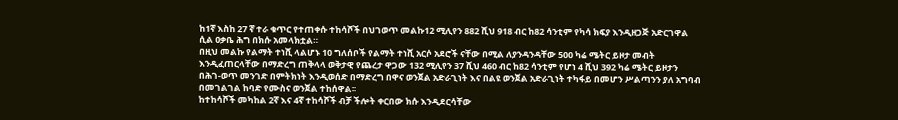ከ1ኛ እስከ 27 ኛ ተራ ቁጥር የተጠቀሱ ተከሳሾች በህገወጥ መልኩ12 ሚሊየን 882 ሺህ 918 ብር ከ82 ሳንቲም የካሳ ክፍያ እንዲዘጋጅ አድርገዋል ሲል ዐቃቤ ሕግ በክሱ አመላክቷል።
በዚህ መልኩ የልማት ተነሺ ላልሆኑ 10 ግለሰቦች የልማት ተነሺ አርሶ አደሮች ናቸው በሚል ለያንዳንዳቸው 500 ካሬ ሜትር ይዞታ መብት እንዲፈጠርላቸው በማድረግ ጠቅላላ ወቅታዊ የጨረታ ዋጋው 132 ሚሊየን 37 ሺህ 460 ብር ከ82 ሳንቲም የሆነ 4 ሺህ 392 ካሬ ሜትር ይዞታን በሕገ-ወጥ መንገድ በምትክነት እንዲወሰድ በማድረግ በዋና ወንጀል አድራጊነት እና በልዩ ወንጀል አድራጊነት ተካፋይ በመሆን ሥልጣንን ያለ አግባብ በመገልገል ከባድ የሙስና ወንጀል ተከሰዋል፡፡
ከተከሳሾች መካከል 2ኛ እና 4ኛ ተከሳሾች ብቻ ችሎት ቀርበው ክሱ እንዲደርሳቸው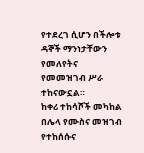የተደረገ ሲሆን በችሎቱ ዳኞች ማንነታቸውን የመለየትና የመመዝገብ ሥራ ተከናውኗል።
ከቀሪ ተከሳሾች መካከል በሌላ የሙስና መዝገብ የተከሰሱና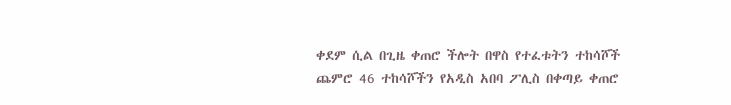ቀደም ሲል በጊዜ ቀጠሮ ችሎት በዋስ የተፈቱትን ተከሳሾች ጨምሮ 46 ተከሳሾችን የአዲስ አበባ ፖሊስ በቀጣይ ቀጠሮ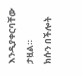እንዲያቀርባቸው ታዟል።
ክሱን በችሎት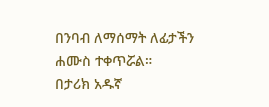በንባብ ለማሰማት ለፊታችን ሐሙስ ተቀጥሯል።
በታሪክ አዱኛ